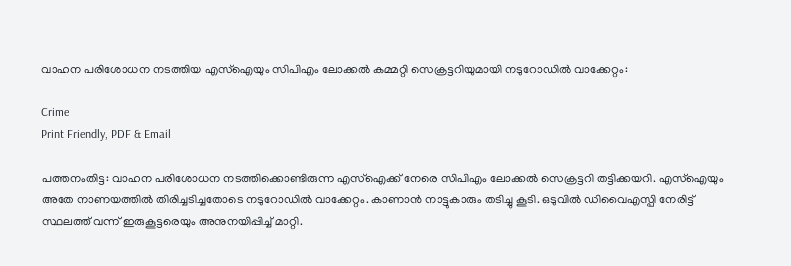വാഹന പരിശോധന നടത്തിയ എസ്‌ഐയും സിപിഎം ലോക്കല്‍ കമ്മറ്റി സെക്രട്ടറിയുമായി നടുറോഡില്‍ വാക്കേറ്റം:

Crime
Print Friendly, PDF & Email

പത്തനംതിട്ട: വാഹന പരിശോധന നടത്തിക്കൊണ്ടിരുന്ന എസ്‌ഐക്ക് നേരെ സിപിഎം ലോക്കല്‍ സെക്രട്ടറി തട്ടിക്കയറി. എസ്‌ഐയും അതേ നാണയത്തില്‍ തിരിച്ചടിച്ചതോടെ നടുറോഡില്‍ വാക്കേറ്റം. കാണാന്‍ നാട്ടുകാരും തടിച്ചു കൂടി. ഒടുവില്‍ ഡിവൈഎസ്പി നേരിട്ട് സ്ഥലത്ത് വന്ന് ഇരുകൂട്ടരെയും അനുനയിപ്പിച്ച് മാറ്റി.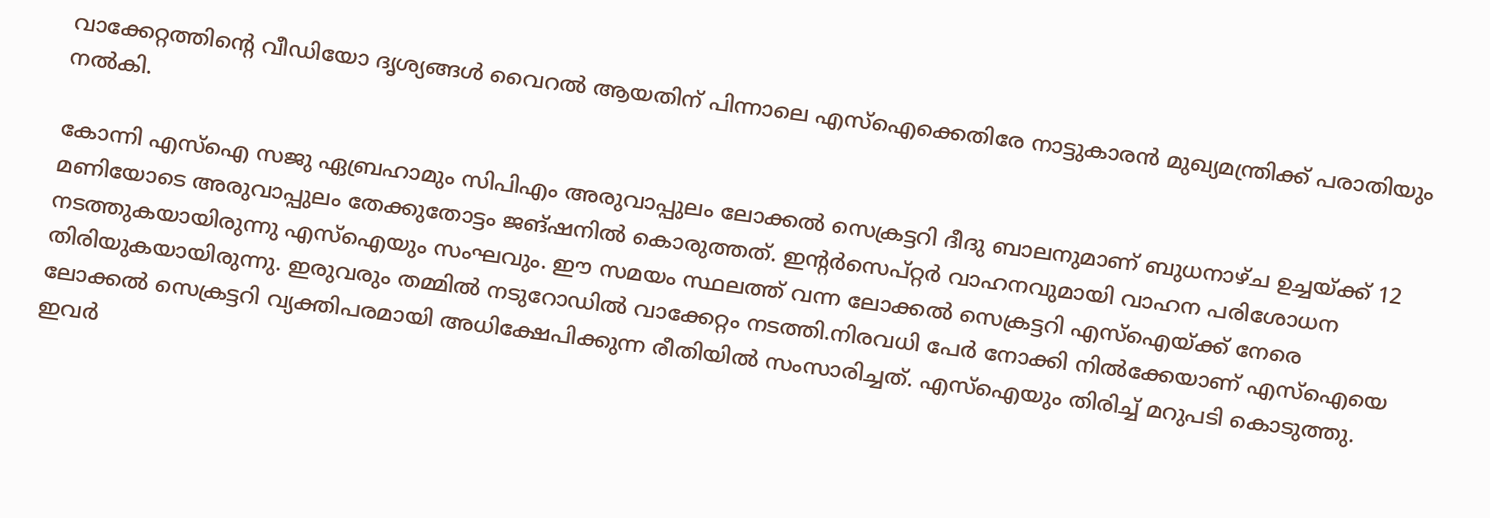വാക്കേറ്റത്തിന്റെ വീഡിയോ ദൃശ്യങ്ങള്‍ വൈറല്‍ ആയതിന് പിന്നാലെ എസ്‌ഐക്കെതിരേ നാട്ടുകാരന്‍ മുഖ്യമന്ത്രിക്ക് പരാതിയും നല്‍കി.

കോന്നി എസ്‌ഐ സജു ഏബ്രഹാമും സിപിഎം അരുവാപ്പുലം ലോക്കല്‍ സെക്രട്ടറി ദീദു ബാലനുമാണ് ബുധനാഴ്ച ഉച്ചയ്ക്ക് 12 മണിയോടെ അരുവാപ്പുലം തേക്കുതോട്ടം ജങ്ഷനില്‍ കൊരുത്തത്. ഇന്റര്‍സെപ്റ്റര്‍ വാഹനവുമായി വാഹന പരിശോധന നടത്തുകയായിരുന്നു എസ്‌ഐയും സംഘവും. ഈ സമയം സ്ഥലത്ത് വന്ന ലോക്കല്‍ സെക്രട്ടറി എസ്‌ഐയ്ക്ക് നേരെ തിരിയുകയായിരുന്നു. ഇരുവരും തമ്മില്‍ നടുറോഡില്‍ വാക്കേറ്റം നടത്തി.നിരവധി പേര്‍ നോക്കി നില്‍ക്കേയാണ് എസ്‌ഐയെ ലോക്കല്‍ സെക്രട്ടറി വ്യക്തിപരമായി അധിക്ഷേപിക്കുന്ന രീതിയില്‍ സംസാരിച്ചത്. എസ്‌ഐയും തിരിച്ച് മറുപടി കൊടുത്തു. ഇവര്‍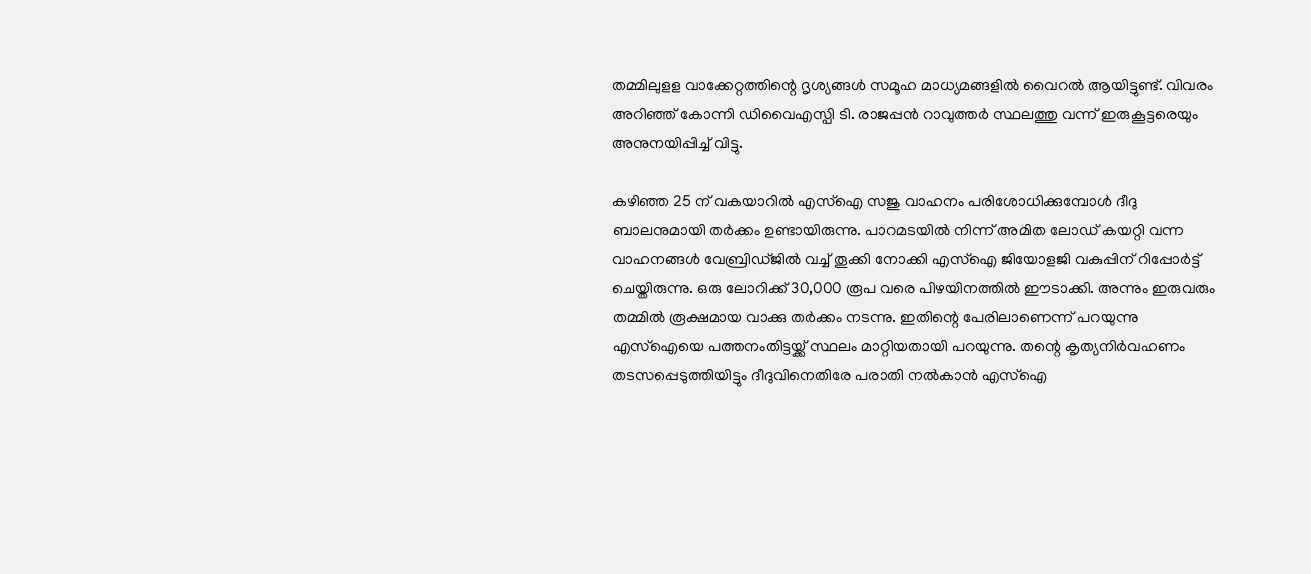തമ്മിലുളള വാക്കേറ്റത്തിന്റെ ദൃശ്യങ്ങള്‍ സമൂഹ മാധ്യമങ്ങളില്‍ വൈറല്‍ ആയിട്ടുണ്ട്. വിവരം അറിഞ്ഞ് കോന്നി ഡിവൈഎസ്പി ടി. രാജപ്പന്‍ റാവുത്തര്‍ സ്ഥലത്തു വന്ന് ഇരുകൂട്ടരെയും അനുനയിപ്പിച്ച് വിട്ടു.

കഴിഞ്ഞ 25 ന് വകയാറില്‍ എസ്‌ഐ സജു വാഹനം പരിശോധിക്കുമ്പോള്‍ ദീദു ബാലനുമായി തര്‍ക്കം ഉണ്ടായിരുന്നു. പാറമടയില്‍ നിന്ന് അമിത ലോഡ് കയറ്റി വന്ന വാഹനങ്ങള്‍ വേബ്രിഡ്ജില്‍ വച്ച് തൂക്കി നോക്കി എസ്‌ഐ ജിയോളജി വകുപ്പിന് റിപ്പോര്‍ട്ട് ചെയ്തിരുന്നു. ഒരു ലോറിക്ക് 30,000 രൂപ വരെ പിഴയിനത്തില്‍ ഈടാക്കി. അന്നും ഇരുവരും തമ്മില്‍ രൂക്ഷമായ വാക്കു തര്‍ക്കം നടന്നു. ഇതിന്റെ പേരിലാണെന്ന് പറയുന്നു എസ്‌ഐയെ പത്തനംതിട്ടയ്ക്ക് സ്ഥലം മാറ്റിയതായി പറയുന്നു. തന്റെ കൃത്യനിര്‍വഹണം തടസപ്പെടുത്തിയിട്ടും ദീദുവിനെതിരേ പരാതി നല്‍കാന്‍ എസ്‌ഐ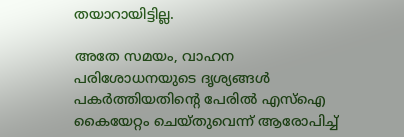തയാറായിട്ടില്ല.

അതേ സമയം, വാഹന പരിശോധനയുടെ ദൃശ്യങ്ങള്‍ പകര്‍ത്തിയതിന്റെ പേരില്‍ എസ്‌ഐ കൈയേറ്റം ചെയ്തുവെന്ന് ആരോപിച്ച്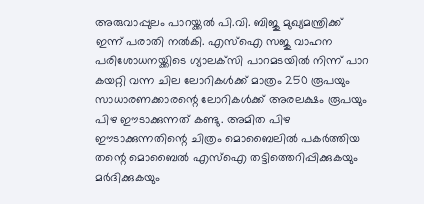അരുവാപ്പുലം പാറയ്ക്കല്‍ പി.വി. ബിജു മുഖ്യമന്ത്രിക്ക് ഇന്ന് പരാതി നല്‍കി. എസ്‌ഐ സജു വാഹന പരിശോധനയ്ക്കിടെ ഗ്യാലക്‌സി പാറമടയില്‍ നിന്ന് പാറ കയറ്റി വന്ന ചില ലോറികള്‍ക്ക് മാത്രം 250 രൂപയും സാധാരണക്കാരന്റെ ലോറികള്‍ക്ക് അരലക്ഷം രൂപയും പിഴ ഈടാക്കുന്നത് കണ്ടു. അമിത പിഴ ഈടാക്കുന്നതിന്റെ ചിത്രം മൊബൈലില്‍ പകര്‍ത്തിയ തന്റെ മൊബൈല്‍ എസ്‌ഐ തട്ടിത്തെറിപ്പിക്കുകയും മര്‍ദിക്കുകയും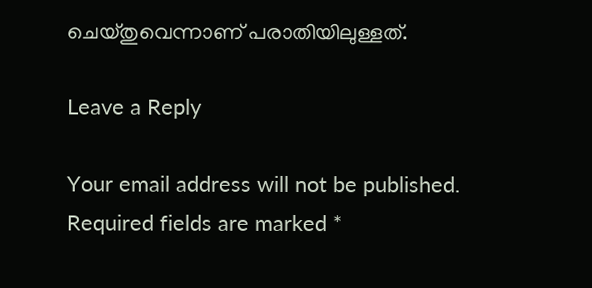ചെയ്തുവെന്നാണ് പരാതിയിലുള്ളത്.

Leave a Reply

Your email address will not be published. Required fields are marked *